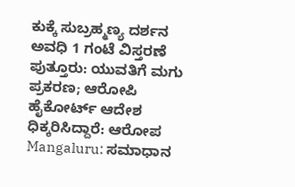ಕುಕ್ಕೆ ಸುಬ್ರಹ್ಮಣ್ಯ ದರ್ಶನ ಅವಧಿ 1 ಗಂಟೆ ವಿಸ್ತರಣೆ
ಪುತ್ತೂರು: ಯುವತಿಗೆ ಮಗು ಪ್ರಕರಣ; ಆರೋಪಿ ಹೈಕೋರ್ಟ್ ಆದೇಶ ಧಿಕ್ಕರಿಸಿದ್ದಾರೆ: ಆರೋಪ
Mangaluru: ಸಮಾಧಾನ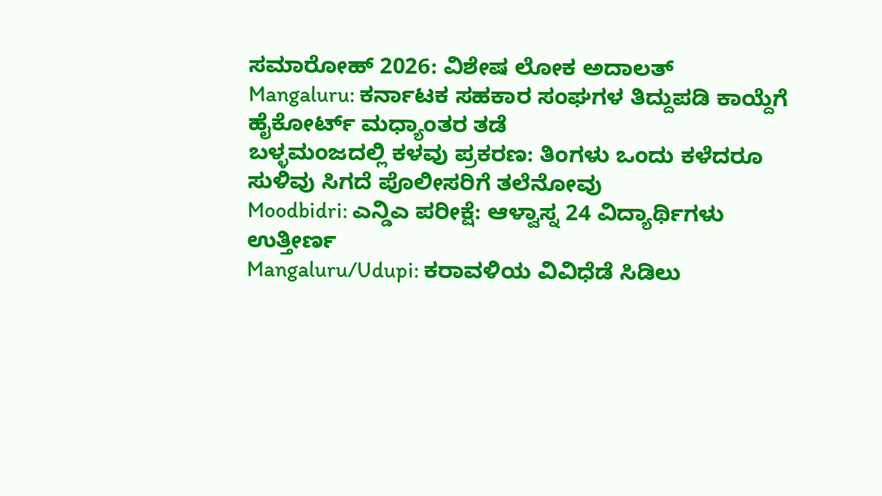ಸಮಾರೋಹ್ 2026: ವಿಶೇಷ ಲೋಕ ಅದಾಲತ್
Mangaluru: ಕರ್ನಾಟಕ ಸಹಕಾರ ಸಂಘಗಳ ತಿದ್ದುಪಡಿ ಕಾಯ್ದೆಗೆ ಹೈಕೋರ್ಟ್ ಮಧ್ಯಾಂತರ ತಡೆ
ಬಳ್ಳಮಂಜದಲ್ಲಿ ಕಳವು ಪ್ರಕರಣ: ತಿಂಗಳು ಒಂದು ಕಳೆದರೂ ಸುಳಿವು ಸಿಗದೆ ಪೊಲೀಸರಿಗೆ ತಲೆನೋವು
Moodbidri: ಎನ್ಡಿಎ ಪರೀಕ್ಷೆ: ಆಳ್ವಾಸ್ನ 24 ವಿದ್ಯಾರ್ಥಿಗಳು ಉತ್ತೀರ್ಣ
Mangaluru/Udupi: ಕರಾವಳಿಯ ವಿವಿಧೆಡೆ ಸಿಡಿಲು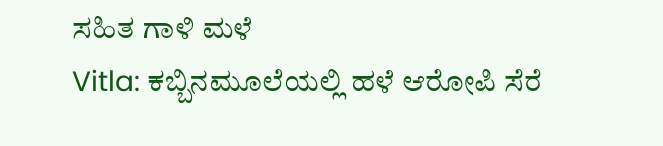ಸಹಿತ ಗಾಳಿ ಮಳೆ
Vitla: ಕಬ್ಬಿನಮೂಲೆಯಲ್ಲಿ ಹಳೆ ಆರೋಪಿ ಸೆರೆ